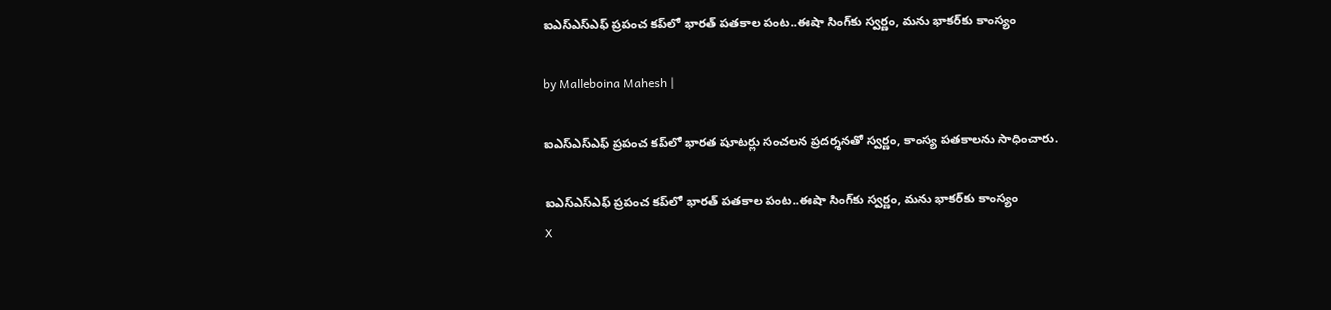ఐఎస్‌ఎస్‌ఎఫ్ ప్రపంచ కప్‌లో భారత్ పతకాల పంట..ఈషా సింగ్‌కు స్వర్ణం, మను భాకర్‌కు కాంస్యం

by Malleboina Mahesh |

ఐఎస్‌ఎస్‌ఎఫ్ ప్రపంచ కప్‌లో భారత షూటర్లు సంచలన ప్రదర్శనతో స్వర్ణం, కాంస్య పతకాలను సాధించారు.

ఐఎస్‌ఎస్‌ఎఫ్ ప్రపంచ కప్‌లో భారత్ పతకాల పంట..ఈషా సింగ్‌కు స్వర్ణం, మను భాకర్‌కు కాంస్యం
X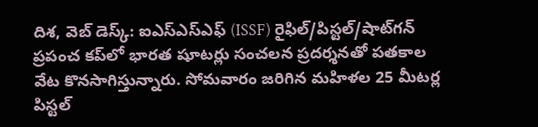దిశ, వెబ్ డెస్క్: ఐఎస్‌ఎస్‌ఎఫ్ (ISSF) రైఫిల్/పిస్టల్/షాట్‌గన్ ప్రపంచ కప్‌లో భారత షూటర్లు సంచలన ప్రదర్శనతో పతకాల వేట కొనసాగిస్తున్నారు. సోమవారం జరిగిన మహిళల 25 మీటర్ల పిస్టల్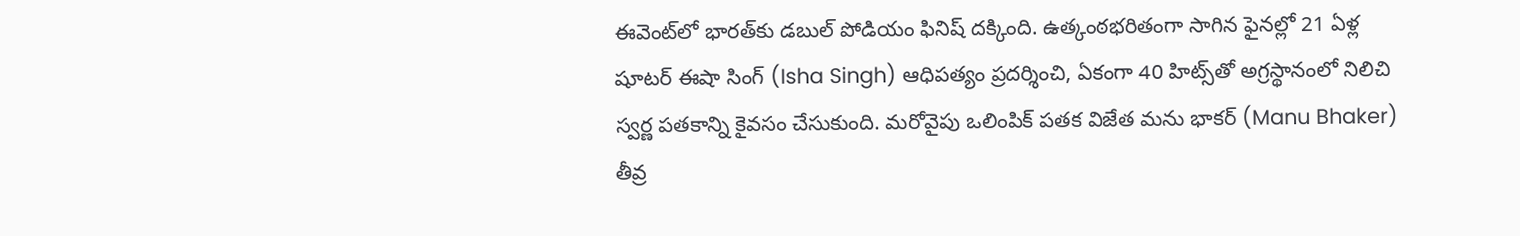ఈవెంట్‌లో భారత్‌కు డబుల్ పోడియం ఫినిష్ దక్కింది. ఉత్కంఠభరితంగా సాగిన ఫైనల్లో 21 ఏళ్ల షూటర్ ఈషా సింగ్ (Isha Singh) ఆధిపత్యం ప్రదర్శించి, ఏకంగా 40 హిట్స్‌తో అగ్రస్థానంలో నిలిచి స్వర్ణ పతకాన్ని కైవసం చేసుకుంది. మరోవైపు ఒలింపిక్ పతక విజేత మను భాకర్ (Manu Bhaker) తీవ్ర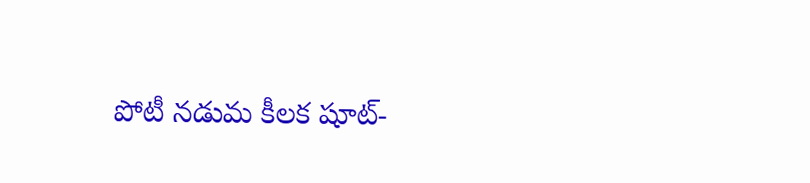పోటీ నడుమ కీలక షూట్-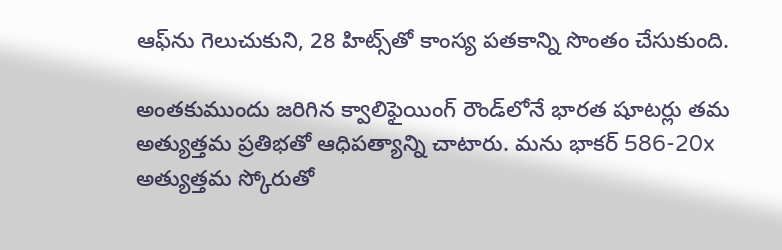ఆఫ్‌ను గెలుచుకుని, 28 హిట్స్‌తో కాంస్య పతకాన్ని సొంతం చేసుకుంది.

అంతకుముందు జరిగిన క్వాలిఫైయింగ్ రౌండ్‌లోనే భారత షూటర్లు తమ అత్యుత్తమ ప్రతిభతో ఆధిపత్యాన్ని చాటారు. మను భాకర్ 586-20x అత్యుత్తమ స్కోరుతో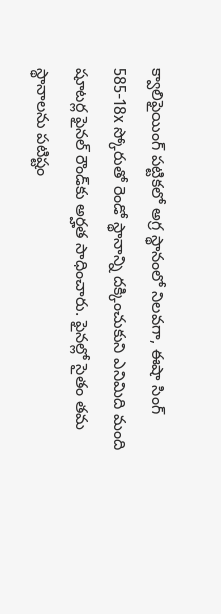క్వాలిఫైయింగ్ పట్టికలో అగ్ర స్థానంలో నిలవగా, ఈషా సింగ్ 585-18x స్కోరుతో రెండో స్థానాన్ని దక్కించుకుని ఎనిమిది మంది షూటర్ల ఫైనల్ రౌండ్‌కు అర్హత సాధించారు. ఫైనల్లో సైతం తమ స్థానాలను పటిష్టం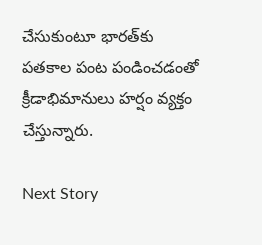చేసుకుంటూ భారత్‌కు పతకాల పంట పండించడంతో క్రీడాభిమానులు హర్షం వ్యక్తం చేస్తున్నారు.

Next Story